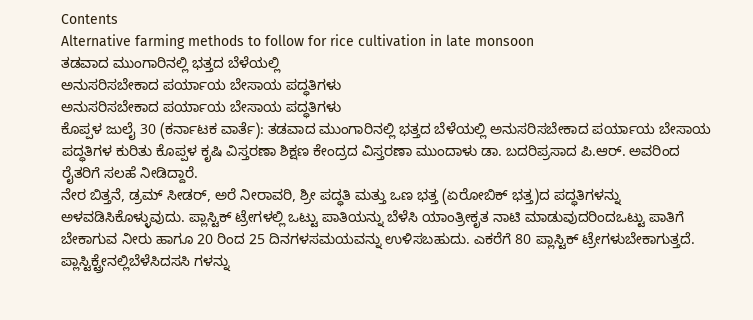Contents
Alternative farming methods to follow for rice cultivation in late monsoon
ತಡವಾದ ಮುಂಗಾರಿನಲ್ಲಿ ಭತ್ತದ ಬೆಳೆಯಲ್ಲಿ
ಅನುಸರಿಸಬೇಕಾದ ಪರ್ಯಾಯ ಬೇಸಾಯ ಪದ್ಧತಿಗಳು
ಅನುಸರಿಸಬೇಕಾದ ಪರ್ಯಾಯ ಬೇಸಾಯ ಪದ್ಧತಿಗಳು
ಕೊಪ್ಪಳ ಜುಲೈ 30 (ಕರ್ನಾಟಕ ವಾರ್ತೆ): ತಡವಾದ ಮುಂಗಾರಿನಲ್ಲಿ ಭತ್ತದ ಬೆಳೆಯಲ್ಲಿ ಅನುಸರಿಸಬೇಕಾದ ಪರ್ಯಾಯ ಬೇಸಾಯ ಪದ್ಧತಿಗಳ ಕುರಿತು ಕೊಪ್ಪಳ ಕೃಷಿ ವಿಸ್ತರಣಾ ಶಿಕ್ಷಣ ಕೇಂದ್ರದ ವಿಸ್ತರಣಾ ಮುಂದಾಳು ಡಾ. ಬದರಿಪ್ರಸಾದ ಪಿ.ಆರ್. ಅವರಿಂದ ರೈತರಿಗೆ ಸಲಹೆ ನೀಡಿದ್ದಾರೆ.
ನೇರ ಬಿತ್ತನೆ, ಡ್ರಮ್ ಸೀಡರ್, ಅರೆ ನೀರಾವರಿ, ಶ್ರೀ ಪದ್ಧತಿ ಮತ್ತು ಒಣ ಭತ್ತ (ಏರೋಬಿಕ್ ಭತ್ತ)ದ ಪದ್ಧತಿಗಳನ್ನು ಅಳವಡಿಸಿಕೊಳ್ಳುವುದು. ಪ್ಲಾಸ್ಟಿಕ್ ಟ್ರೇಗಳಲ್ಲಿ ಒಟ್ಟು ಪಾತಿಯನ್ನು ಬೆಳೆಸಿ ಯಾಂತ್ರೀಕೃತ ನಾಟಿ ಮಾಡುವುದರಿಂದಒಟ್ಟು ಪಾತಿಗೆ ಬೇಕಾಗುವ ನೀರು ಹಾಗೂ 20 ರಿಂದ 25 ದಿನಗಳಸಮಯವನ್ನು ಉಳಿಸಬಹುದು. ಎಕರೆಗೆ 80 ಪ್ಲಾಸ್ಟಿಕ್ ಟ್ರೇಗಳುಬೇಕಾಗುತ್ತದೆ. ಪ್ಲಾಸ್ಟಿಕ್ಟ್ರೇನಲ್ಲಿಬೆಳೆಸಿದಸಸಿ ಗಳನ್ನು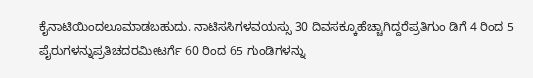ಕೈನಾಟಿಯಿಂದಲೂಮಾಡಬಹುದು. ನಾಟಿಸಸಿಗಳವಯಸ್ಸು 30 ದಿವಸಕ್ಕೂಹೆಚ್ಚಾಗಿದ್ದರೆಪ್ರತಿಗುಂ ಡಿಗೆ 4 ರಿಂದ 5 ಪೈರುಗಳನ್ನುಪ್ರತಿಚದರಮೀಟರ್ಗೆ 60 ರಿಂದ 65 ಗುಂಡಿಗಳನ್ನು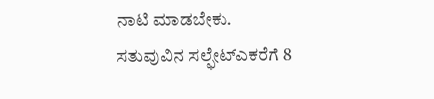ನಾಟಿ ಮಾಡಬೇಕು. ಸತುವುವಿನ ಸಲ್ಫೇಟ್ಎಕರೆಗೆ 8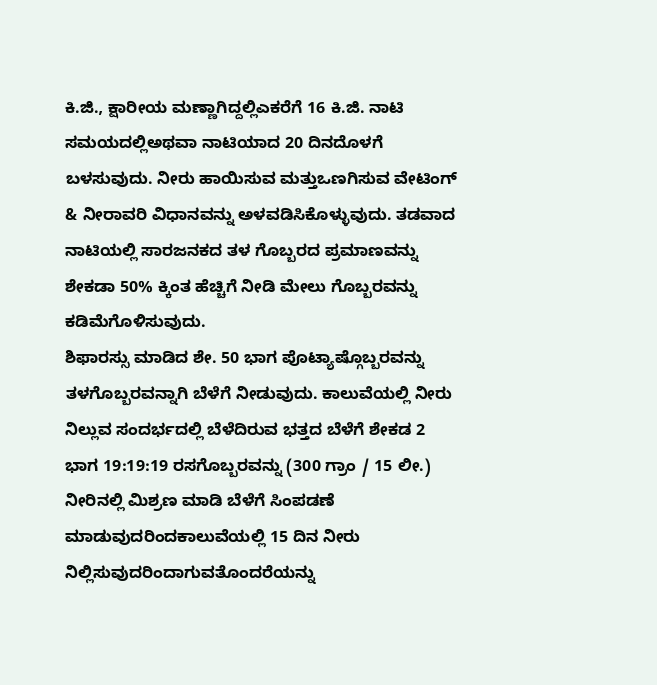ಕಿ.ಜಿ., ಕ್ಷಾರೀಯ ಮಣ್ಣಾಗಿದ್ದಲ್ಲಿಎಕರೆಗೆ 16 ಕಿ.ಜಿ. ನಾಟಿ ಸಮಯದಲ್ಲಿಅಥವಾ ನಾಟಿಯಾದ 20 ದಿನದೊಳಗೆ ಬಳಸುವುದು. ನೀರು ಹಾಯಿಸುವ ಮತ್ತುಒಣಗಿಸುವ ವೇಟಿಂಗ್ & ನೀರಾವರಿ ವಿಧಾನವನ್ನು ಅಳವಡಿಸಿಕೊಳ್ಳುವುದು. ತಡವಾದ ನಾಟಿಯಲ್ಲಿ ಸಾರಜನಕದ ತಳ ಗೊಬ್ಬರದ ಪ್ರಮಾಣವನ್ನು ಶೇಕಡಾ 50% ಕ್ಕಿಂತ ಹೆಚ್ಚಿಗೆ ನೀಡಿ ಮೇಲು ಗೊಬ್ಬರವನ್ನು ಕಡಿಮೆಗೊಳಿಸುವುದು.
ಶಿಫಾರಸ್ಸು ಮಾಡಿದ ಶೇ. 50 ಭಾಗ ಪೊಟ್ಯಾಷ್ಗೊಬ್ಬರವನ್ನು ತಳಗೊಬ್ಬರವನ್ನಾಗಿ ಬೆಳೆಗೆ ನೀಡುವುದು. ಕಾಲುವೆಯಲ್ಲಿ ನೀರು ನಿಲ್ಲುವ ಸಂದರ್ಭದಲ್ಲಿ ಬೆಳೆದಿರುವ ಭತ್ತದ ಬೆಳೆಗೆ ಶೇಕಡ 2 ಭಾಗ 19:19:19 ರಸಗೊಬ್ಬರವನ್ನು (300 ಗ್ರಾಂ / 15 ಲೀ.) ನೀರಿನಲ್ಲಿ ಮಿಶ್ರಣ ಮಾಡಿ ಬೆಳೆಗೆ ಸಿಂಪಡಣೆ ಮಾಡುವುದರಿಂದಕಾಲುವೆಯಲ್ಲಿ 15 ದಿನ ನೀರು ನಿಲ್ಲಿಸುವುದರಿಂದಾಗುವತೊಂದರೆಯನ್ನು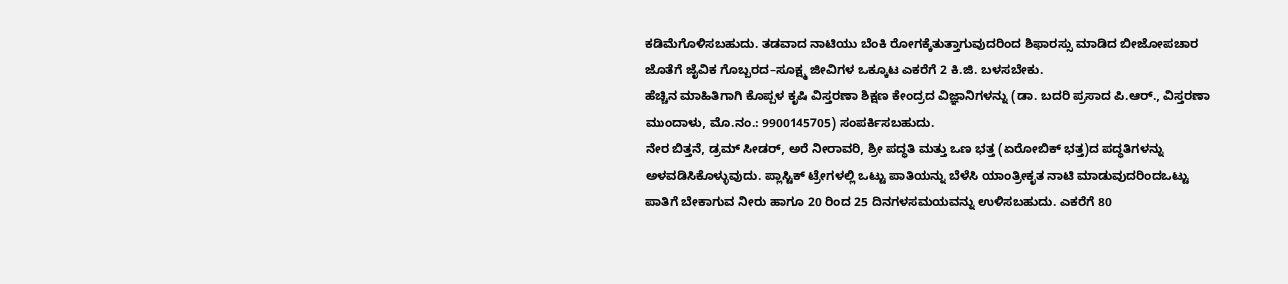ಕಡಿಮೆಗೊಳಿಸಬಹುದು. ತಡವಾದ ನಾಟಿಯು ಬೆಂಕಿ ರೋಗಕ್ಕೆತುತ್ತಾಗುವುದರಿಂದ ಶಿಫಾರಸ್ಸು ಮಾಡಿದ ಬೀಜೋಪಚಾರ ಜೊತೆಗೆ ಜೈವಿಕ ಗೊಬ್ಬರದ–ಸೂಕ್ಷ್ಮ ಜೀವಿಗಳ ಒಕ್ಕೂಟ ಎಕರೆಗೆ 2 ಕಿ.ಜಿ. ಬಳಸಬೇಕು.
ಹೆಚ್ಚಿನ ಮಾಹಿತಿಗಾಗಿ ಕೊಪ್ಪಳ ಕೃಷಿ ವಿಸ್ತರಣಾ ಶಿಕ್ಷಣ ಕೇಂದ್ರದ ವಿಜ್ಞಾನಿಗಳನ್ನು (ಡಾ. ಬದರಿ ಪ್ರಸಾದ ಪಿ.ಆರ್., ವಿಸ್ತರಣಾ ಮುಂದಾಳು, ಮೊ.ನಂ.: 9900145705) ಸಂಪರ್ಕಿಸಬಹುದು.
ನೇರ ಬಿತ್ತನೆ, ಡ್ರಮ್ ಸೀಡರ್, ಅರೆ ನೀರಾವರಿ, ಶ್ರೀ ಪದ್ಧತಿ ಮತ್ತು ಒಣ ಭತ್ತ (ಏರೋಬಿಕ್ ಭತ್ತ)ದ ಪದ್ಧತಿಗಳನ್ನು ಅಳವಡಿಸಿಕೊಳ್ಳುವುದು. ಪ್ಲಾಸ್ಟಿಕ್ ಟ್ರೇಗಳಲ್ಲಿ ಒಟ್ಟು ಪಾತಿಯನ್ನು ಬೆಳೆಸಿ ಯಾಂತ್ರೀಕೃತ ನಾಟಿ ಮಾಡುವುದರಿಂದಒಟ್ಟು ಪಾತಿಗೆ ಬೇಕಾಗುವ ನೀರು ಹಾಗೂ 20 ರಿಂದ 25 ದಿನಗಳಸಮಯವನ್ನು ಉಳಿಸಬಹುದು. ಎಕರೆಗೆ 80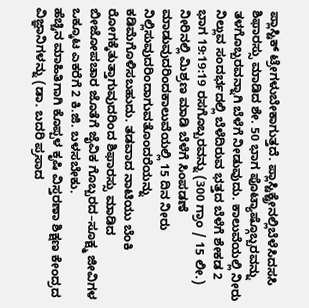ಪ್ಲಾಸ್ಟಿಕ್ ಟ್ರೇಗಳುಬೇಕಾಗುತ್ತದೆ. ಪ್ಲಾಸ್ಟಿಕ್ಟ್ರೇನಲ್ಲಿಬೆಳೆಸಿದಸಸಿ
ಶಿಫಾರಸ್ಸು ಮಾಡಿದ ಶೇ. 50 ಭಾಗ ಪೊಟ್ಯಾಷ್ಗೊಬ್ಬರವನ್ನು ತಳಗೊಬ್ಬರವನ್ನಾಗಿ ಬೆಳೆಗೆ ನೀಡುವುದು. ಕಾಲುವೆಯಲ್ಲಿ ನೀರು ನಿಲ್ಲುವ ಸಂದರ್ಭದಲ್ಲಿ ಬೆಳೆದಿರುವ ಭತ್ತದ ಬೆಳೆಗೆ ಶೇಕಡ 2 ಭಾಗ 19:19:19 ರಸಗೊಬ್ಬರವನ್ನು (300 ಗ್ರಾಂ / 15 ಲೀ.) ನೀರಿನಲ್ಲಿ ಮಿಶ್ರಣ ಮಾಡಿ ಬೆಳೆಗೆ ಸಿಂಪಡಣೆ ಮಾಡುವುದರಿಂದಕಾಲುವೆಯಲ್ಲಿ 15 ದಿನ ನೀರು ನಿಲ್ಲಿಸುವುದರಿಂದಾಗುವತೊಂದರೆಯನ್ನು ಕಡಿಮೆಗೊಳಿಸಬಹುದು. ತಡವಾದ ನಾಟಿಯು ಬೆಂಕಿ ರೋಗಕ್ಕೆತುತ್ತಾಗುವುದರಿಂದ ಶಿಫಾರಸ್ಸು ಮಾಡಿದ ಬೀಜೋಪಚಾರ ಜೊತೆಗೆ ಜೈವಿಕ ಗೊಬ್ಬರದ–ಸೂಕ್ಷ್ಮ ಜೀವಿಗಳ ಒಕ್ಕೂಟ ಎಕರೆಗೆ 2 ಕಿ.ಜಿ. ಬಳಸಬೇಕು.
ಹೆಚ್ಚಿನ ಮಾಹಿತಿಗಾಗಿ ಕೊಪ್ಪಳ ಕೃಷಿ ವಿಸ್ತರಣಾ ಶಿಕ್ಷಣ ಕೇಂದ್ರದ ವಿಜ್ಞಾನಿಗಳನ್ನು (ಡಾ. ಬದರಿ ಪ್ರಸಾದ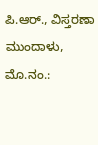ಪಿ.ಆರ್., ವಿಸ್ತರಣಾ ಮುಂದಾಳು, ಮೊ.ನಂ.: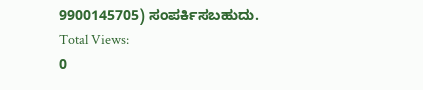9900145705) ಸಂಪರ್ಕಿಸಬಹುದು.
Total Views:
0